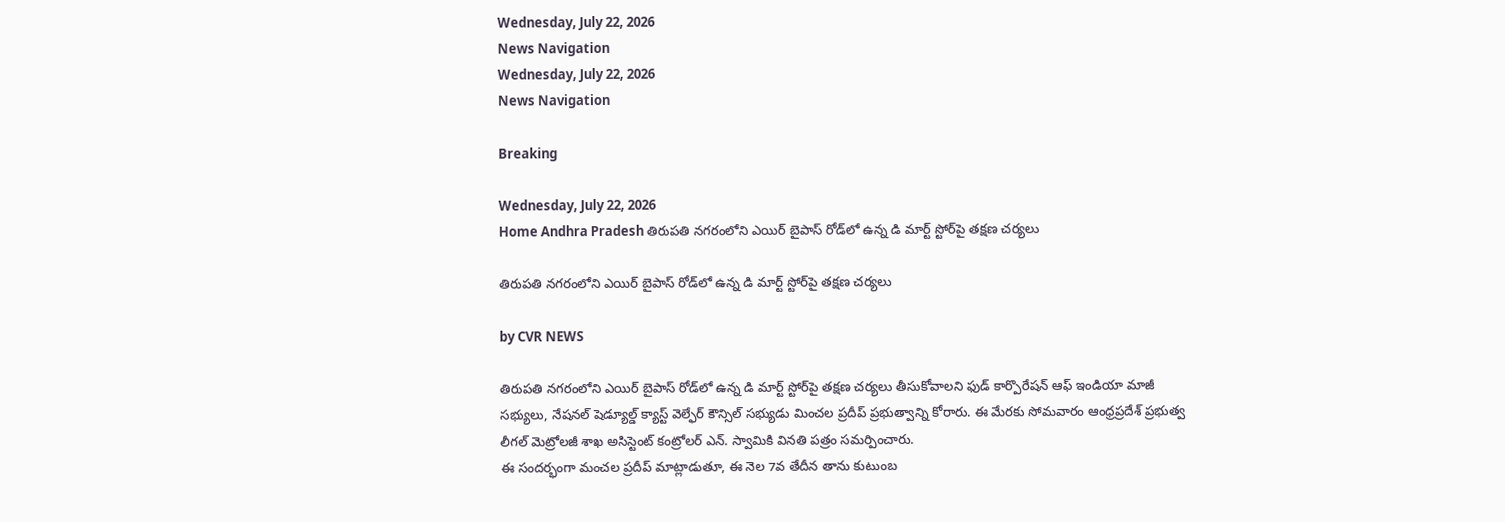Wednesday, July 22, 2026
News Navigation
Wednesday, July 22, 2026
News Navigation

Breaking

Wednesday, July 22, 2026
Home Andhra Pradesh తిరుపతి నగరంలోని ఎయిర్ బైపాస్ రోడ్‌లో ఉన్న డి మార్ట్ స్టోర్‌పై తక్షణ చర్యలు

తిరుపతి నగరంలోని ఎయిర్ బైపాస్ రోడ్‌లో ఉన్న డి మార్ట్ స్టోర్‌పై తక్షణ చర్యలు

by CVR NEWS

తిరుపతి నగరంలోని ఎయిర్ బైపాస్ రోడ్‌లో ఉన్న డి మార్ట్ స్టోర్‌పై తక్షణ చర్యలు తీసుకోవాలని ఫుడ్ కార్పొరేషన్ ఆఫ్ ఇండియా మాజీ సభ్యులు, నేషనల్ షెడ్యూల్డ్ క్యాస్ట్ వెల్ఫేర్ కౌన్సిల్ సభ్యుడు మించల ప్రదీప్ ప్రభుత్వాన్ని కోరారు. ఈ మేరకు సోమవారం ఆంధ్రప్రదేశ్ ప్రభుత్వ లీగల్ మెట్రోలజీ శాఖ అసిస్టెంట్ కంట్రోలర్ ఎన్. స్వామికి వినతి పత్రం సమర్పించారు.
ఈ సందర్భంగా మంచల ప్రదీప్ మాట్లాడుతూ, ఈ నెల 7వ తేదీన తాను కుటుంబ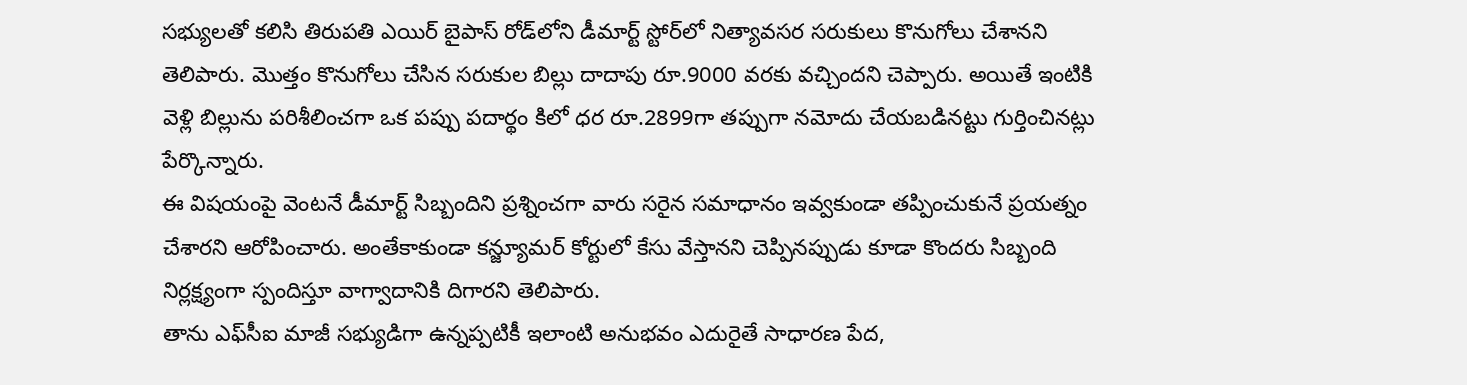సభ్యులతో కలిసి తిరుపతి ఎయిర్ బైపాస్ రోడ్‌లోని డీమార్ట్ స్టోర్‌లో నిత్యావసర సరుకులు కొనుగోలు చేశానని తెలిపారు. మొత్తం కొనుగోలు చేసిన సరుకుల బిల్లు దాదాపు రూ.9000 వరకు వచ్చిందని చెప్పారు. అయితే ఇంటికి వెళ్లి బిల్లును పరిశీలించగా ఒక పప్పు పదార్థం కిలో ధర రూ.2899గా తప్పుగా నమోదు చేయబడినట్టు గుర్తించినట్లు పేర్కొన్నారు.
ఈ విషయంపై వెంటనే డీమార్ట్ సిబ్బందిని ప్రశ్నించగా వారు సరైన సమాధానం ఇవ్వకుండా తప్పించుకునే ప్రయత్నం చేశారని ఆరోపించారు. అంతేకాకుండా కన్జ్యూమర్ కోర్టులో కేసు వేస్తానని చెప్పినప్పుడు కూడా కొందరు సిబ్బంది నిర్లక్ష్యంగా స్పందిస్తూ వాగ్వాదానికి దిగారని తెలిపారు.
తాను ఎఫ్‌సీఐ మాజీ సభ్యుడిగా ఉన్నప్పటికీ ఇలాంటి అనుభవం ఎదురైతే సాధారణ పేద,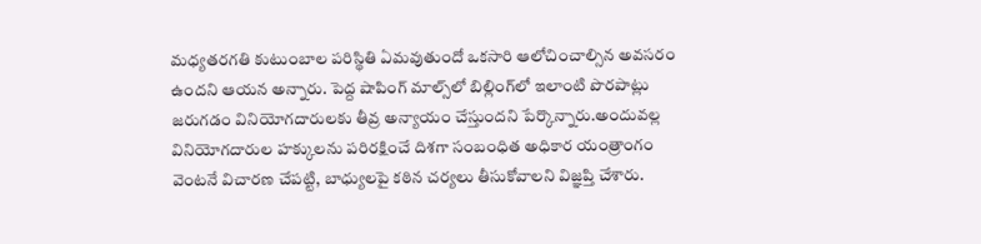మధ్యతరగతి కుటుంబాల పరిస్థితి ఏమవుతుందో ఒకసారి ఆలోచించాల్సిన అవసరం ఉందని ఆయన అన్నారు. పెద్ద షాపింగ్ మాల్స్‌లో బిల్లింగ్‌లో ఇలాంటి పొరపాట్లు జరుగడం వినియోగదారులకు తీవ్ర అన్యాయం చేస్తుందని పేర్కొన్నారు.అందువల్ల వినియోగదారుల హక్కులను పరిరక్షించే దిశగా సంబంధిత అధికార యంత్రాంగం వెంటనే విచారణ చేపట్టి, బాధ్యులపై కఠిన చర్యలు తీసుకోవాలని విజ్ఞప్తి చేశారు.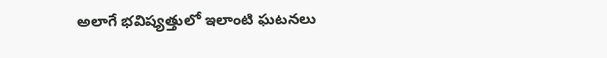అలాగే భవిష్యత్తులో ఇలాంటి ఘటనలు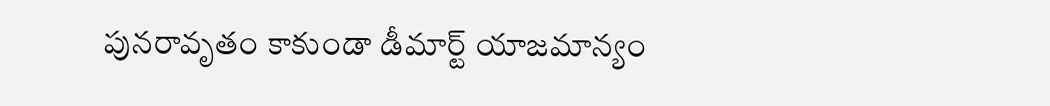పునరావృతం కాకుండా డీమార్ట్ యాజమాన్యం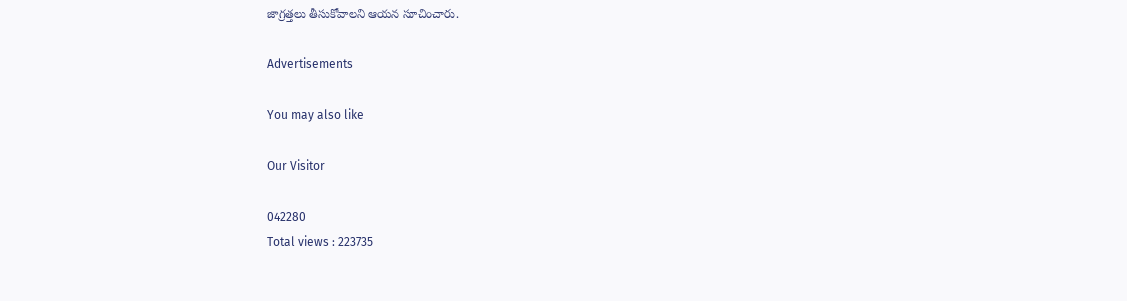జాగ్రత్తలు తీసుకోవాలని ఆయన సూచించారు.

Advertisements

You may also like

Our Visitor

042280
Total views : 223735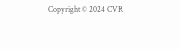Copyright © 2024 CVR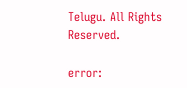Telugu. All Rights Reserved.

error: